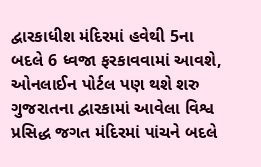દ્વારકાધીશ મંદિરમાં હવેથી 5ના બદલે 6 ધ્વજા ફરકાવવામાં આવશે, ઓનલાઈન પોર્ટલ પણ થશે શરુ
ગુજરાતના દ્વારકામાં આવેલા વિશ્વ પ્રસિદ્ધ જગત મંદિરમાં પાંચને બદલે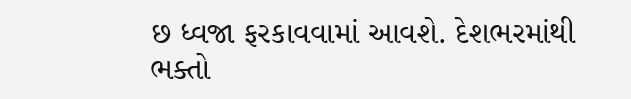છ ધ્વજા ફરકાવવામાં આવશે. દેશભરમાંથી ભક્તો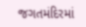જગતમંદિરમાં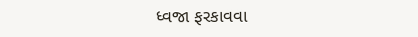ધ્વજા ફરકાવવા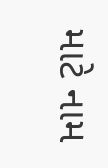માટે નામ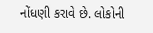નોંધણી કરાવે છે. લોકોની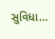સુવિધા...